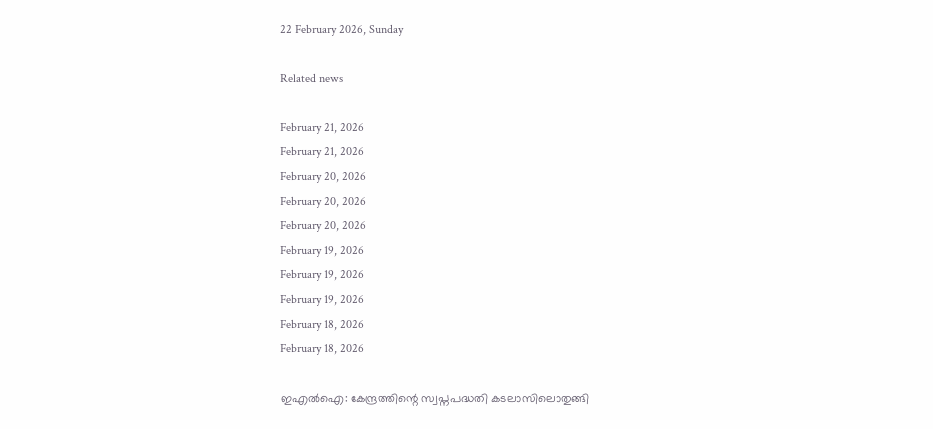22 February 2026, Sunday

Related news

February 21, 2026
February 21, 2026
February 20, 2026
February 20, 2026
February 20, 2026
February 19, 2026
February 19, 2026
February 19, 2026
February 18, 2026
February 18, 2026

ഇഎല്‍ഐ: കേന്ദ്രത്തിന്റെ സ്വപ്നപദ്ധതി കടലാസിലൊതുങ്ങി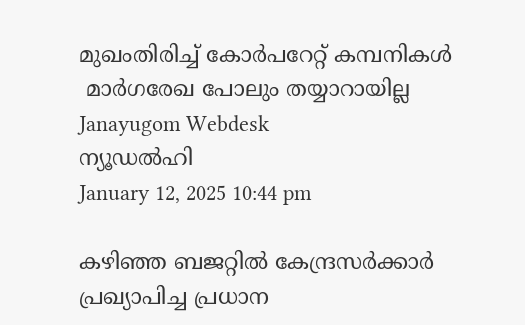മുഖംതിരിച്ച് കോര്‍പറേറ്റ് കമ്പനികള്‍
 മാര്‍ഗരേഖ പോലും തയ്യാറായില്ല
Janayugom Webdesk
ന്യൂഡല്‍ഹി
January 12, 2025 10:44 pm

കഴിഞ്ഞ ബജറ്റില്‍ കേന്ദ്രസര്‍ക്കാര്‍ പ്രഖ്യാപിച്ച പ്രധാന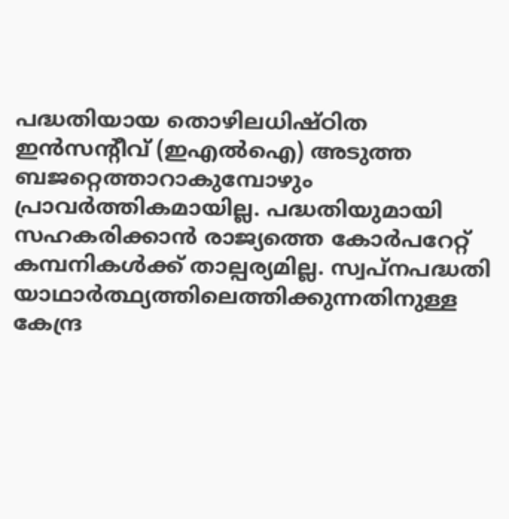പദ്ധതിയായ തൊഴിലധിഷ‍്ഠിത ഇന്‍സന്റീവ് (ഇഎല്‍ഐ) അടുത്ത ബജറ്റെത്താറാകുമ്പോഴും പ്രാവര്‍ത്തികമായില്ല. പദ്ധതിയുമായി സഹകരിക്കാന്‍ രാജ്യത്തെ കോര്‍പറേറ്റ് കമ്പനികള്‍ക്ക് താല്പര്യമില്ല. സ്വപ്നപദ്ധതി യാഥാര്‍ത്ഥ്യത്തിലെത്തിക്കുന്നതിനുള്ള കേന്ദ്ര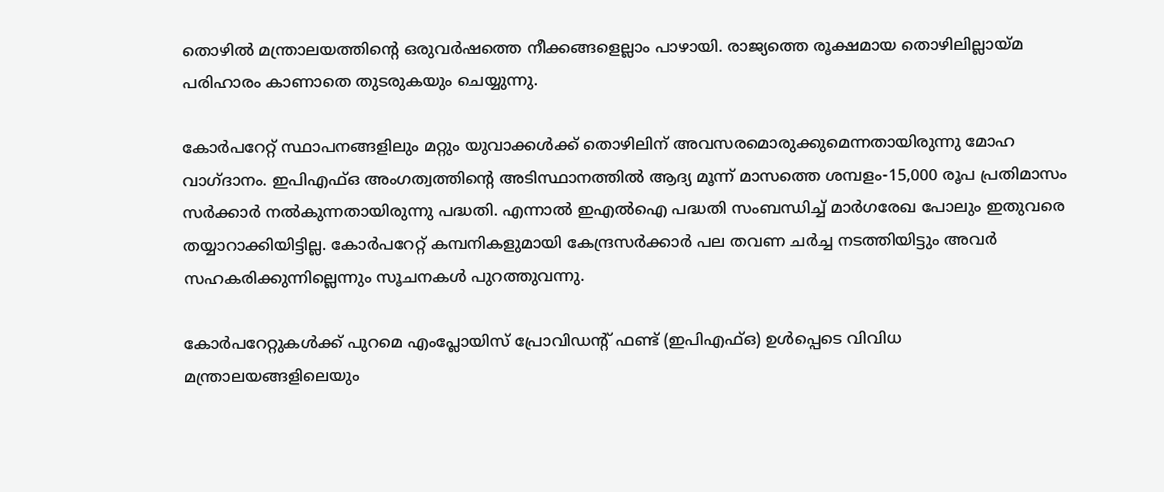തൊഴില്‍ മന്ത്രാലയത്തിന്റെ ഒരുവര്‍ഷത്തെ നീക്കങ്ങളെല്ലാം പാഴായി. രാജ്യത്തെ രൂക്ഷമായ തൊഴിലില്ലായ്മ പരിഹാരം കാണാതെ തുടരുകയും ചെയ്യുന്നു.

കോര്‍പറേറ്റ് സ്ഥാപനങ്ങളിലും മറ്റും യുവാക്കള്‍ക്ക് തൊഴിലിന് അവസരമൊരുക്കുമെന്നതായിരുന്നു മോഹ വാഗ്ദാനം. ഇപിഎഫ്ഒ അംഗത്വത്തിന്റെ അടിസ്ഥാനത്തില്‍ ആദ്യ മൂന്ന് മാസത്തെ ശമ്പളം-15,000 രൂപ പ്രതിമാസം സര്‍ക്കാര്‍ നല്‍കുന്നതായിരുന്നു പദ്ധതി. എന്നാല്‍ ഇഎല്‍ഐ പദ്ധതി സംബന്ധിച്ച് മാര്‍ഗരേഖ പോലും ഇതുവരെ തയ്യാറാക്കിയിട്ടില്ല. കോര്‍പറേറ്റ് കമ്പനികളുമായി കേന്ദ്രസര്‍ക്കാര്‍ പല തവണ ചര്‍ച്ച നടത്തിയിട്ടും അവര്‍ സഹകരിക്കുന്നില്ലെന്നും സൂചനകള്‍ പുറത്തുവന്നു.

കോര്‍പറേറ്റുകള്‍ക്ക് പുറമെ എംപ്ലോയിസ് പ്രോവിഡന്റ് ഫണ്ട് (ഇപിഎഫ്ഒ) ഉള്‍പ്പെടെ വിവിധ മന്ത്രാലയങ്ങളിലെയും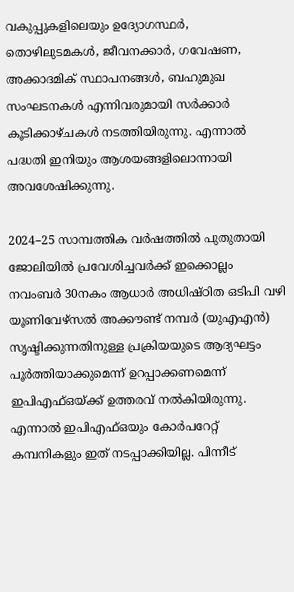വകുപ്പുകളിലെയും ഉദ്യോഗസ്ഥര്‍, തൊഴിലുടമകള്‍, ജീവനക്കാര്‍, ഗവേഷണ, അക്കാദമിക് സ്ഥാപനങ്ങള്‍, ബഹുമുഖ സംഘടനകള്‍ എന്നിവരുമായി സര്‍ക്കാര്‍ കൂടിക്കാഴ‍്ചകള്‍ നടത്തിയിരുന്നു. എന്നാല്‍ പദ്ധതി ഇനിയും ആശയങ്ങളിലൊന്നായി അവശേഷിക്കുന്നു.

2024–25 സാമ്പത്തിക വര്‍ഷത്തില്‍ പുതുതായി ജോലിയില്‍ പ്രവേശിച്ചവര്‍ക്ക് ഇക്കൊല്ലം നവംബര്‍ 30നകം ആധാര്‍ അധിഷ്ഠിത ഒടിപി വഴി യൂണിവേഴ‍്സല്‍ അക്കൗണ്ട് നമ്പര്‍ (യുഎഎന്‍) സൃഷ‍്ടിക്കുന്നതിനുള്ള പ്രക്രിയയുടെ ആദ്യഘട്ടം പൂര്‍ത്തിയാക്കുമെന്ന് ഉറപ്പാക്കണമെന്ന് ഇപിഎഫ്ഒയ‍്ക്ക് ഉത്തരവ് നല്‍കിയിരുന്നു. എന്നാല്‍ ഇപിഎഫ്ഒയും കോര്‍പറേറ്റ് കമ്പനികളും ഇത് നടപ്പാക്കിയില്ല. പിന്നീട്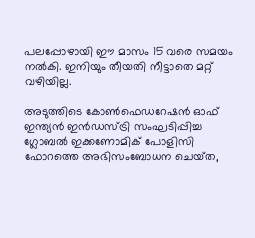പലപ്പോഴായി ഈ മാസം 15 വരെ സമയം നല്‍കി. ഇനിയും തീയതി നീട്ടാതെ മറ്റ് വഴിയില്ല.

അടുത്തിടെ കോണ്‍ഫെഡറേഷന്‍ ഓഫ് ഇന്ത്യന്‍ ഇന്‍ഡസ‍്ട്രി സംഘടിപ്പിച്ച ഗ്ലോബല്‍ ഇക്കണോമിക് പോളിസി ഫോറത്തെ അഭിസംബോധന ചെയ‍്ത,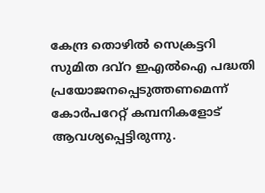കേന്ദ്ര തൊഴില്‍ സെക്രട്ടറി സുമിത ദവ്റ ഇഎല്‍ഐ പദ്ധതി പ്രയോജനപ്പെടുത്തണമെന്ന് കോര്‍പറേറ്റ് കമ്പനികളോട് ആവശ്യപ്പെട്ടിരുന്നു.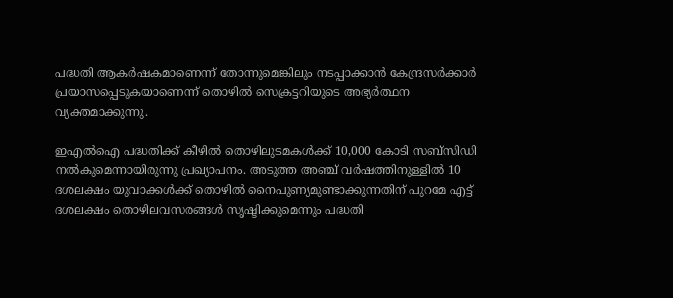പദ്ധതി ആകര്‍ഷകമാണെന്ന് തോന്നുമെങ്കിലും നടപ്പാക്കാന്‍ കേന്ദ്രസര്‍ക്കാര്‍ പ്രയാസപ്പെടുകയാണെന്ന് തൊഴില്‍ സെക്രട്ടറിയുടെ അഭ്യര്‍ത്ഥന വ്യക്തമാക്കുന്നു.

ഇഎല്‍ഐ പദ്ധതിക്ക് കീഴില്‍ തൊഴിലുടമകള്‍ക്ക് 10,000 കോടി സബ‍്സിഡി നല്‍കുമെന്നായിരുന്നു പ്രഖ്യാപനം. അടുത്ത അഞ്ച് വര്‍ഷത്തിനുള്ളില്‍ 10 ദശലക്ഷം യുവാക്കള്‍ക്ക് തൊഴില്‍ നൈപുണ്യമുണ്ടാക്കുന്നതിന് പുറമേ എട്ട് ദശലക്ഷം തൊഴിലവസരങ്ങള്‍ സൃഷ‍്ടിക്കുമെന്നും പദ്ധതി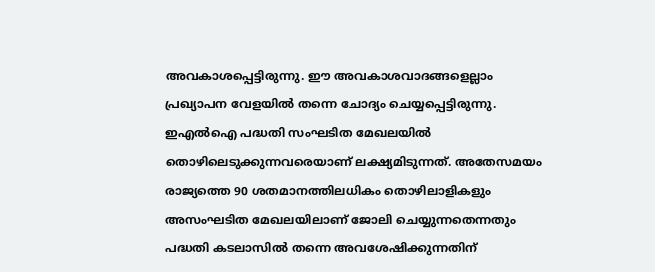അവകാശപ്പെട്ടിരുന്നു. ഈ അവകാശവാദങ്ങളെല്ലാം പ്രഖ്യാപന വേളയില്‍ തന്നെ ചോദ്യം ചെയ്യപ്പെട്ടിരുന്നു. ഇഎല്‍ഐ പദ്ധതി സംഘടിത മേഖലയില്‍ തൊഴിലെടുക്കുന്നവരെയാണ് ലക്ഷ്യമിടുന്നത്. അതേസമയം രാജ്യത്തെ 90 ശതമാനത്തിലധികം തൊഴിലാളികളും അസംഘടിത മേഖലയിലാണ് ജോലി ചെയ്യുന്നതെന്നതും പദ്ധതി കടലാസില്‍ തന്നെ അവശേഷിക്കുന്നതിന്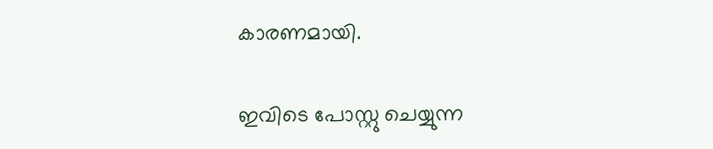കാരണമായി.

ഇവിടെ പോസ്റ്റു ചെയ്യുന്ന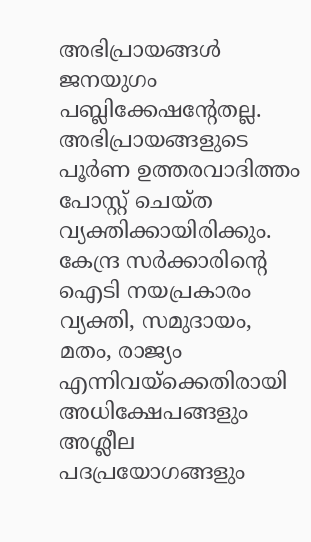അഭിപ്രായങ്ങള്‍ ജനയുഗം പബ്ലിക്കേഷന്റേതല്ല. അഭിപ്രായങ്ങളുടെ പൂര്‍ണ ഉത്തരവാദിത്തം പോസ്റ്റ് ചെയ്ത വ്യക്തിക്കായിരിക്കും. കേന്ദ്ര സര്‍ക്കാരിന്റെ ഐടി നയപ്രകാരം വ്യക്തി, സമുദായം, മതം, രാജ്യം എന്നിവയ്‌ക്കെതിരായി അധിക്ഷേപങ്ങളും അശ്ലീല പദപ്രയോഗങ്ങളും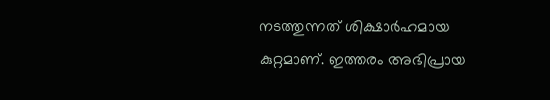നടത്തുന്നത് ശിക്ഷാര്‍ഹമായ കുറ്റമാണ്. ഇത്തരം അഭിപ്രായ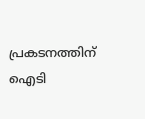പ്രകടനത്തിന് ഐടി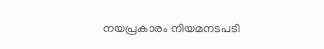നയപ്രകാരം നിയമനടപടി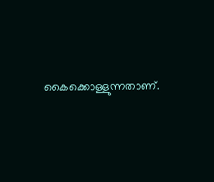കൈക്കൊള്ളുന്നതാണ്.